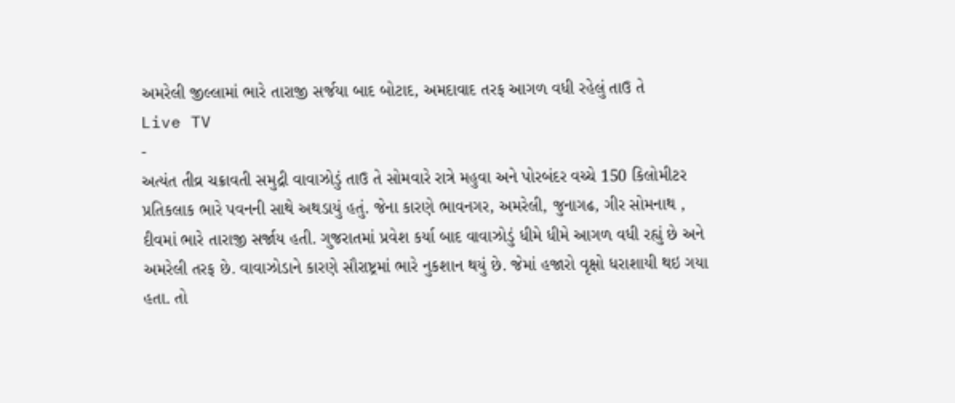અમરેલી જીલ્લામાં ભારે તારાજી સર્જયા બાદ બોટાદ, અમદાવાદ તરફ આગળ વધી રહેલું તાઉ તે
Live TV
-
અત્યંત તીવ્ર ચક્રાવતી સમુદ્રી વાવાઝોડું તાઉ તે સોમવારે રાત્રે મહુવા અને પોરબંદર વચ્ચે 150 કિલોમીટર પ્રતિકલાક ભારે પવનની સાથે અથડાયું હતું. જેના કારણે ભાવનગર, અમરેલી, જુનાગઢ, ગીર સોમનાથ , દીવમાં ભારે તારાજી સર્જાય હતી. ગુજરાતમાં પ્રવેશ કર્યા બાદ વાવાઝોડું ધીમે ધીમે આગળ વધી રહ્યું છે અને અમરેલી તરફ છે. વાવાઝોડાને કારણે સૌરાષ્ટ્રમાં ભારે નુકશાન થયું છે. જેમાં હજારો વૃક્ષો ધરાશાયી થઇ ગયા હતા. તો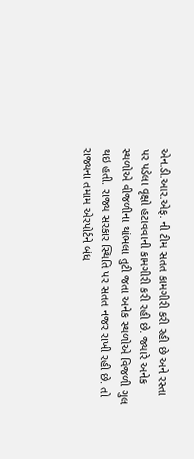એન.ડી.આર.એફ. ની ટીમ સતત કામગીરી કરી રહી છે અને રસ્તા પર પડેલા વૃક્ષો હટાવવાની કામગીરી કરી રહી છે. જ્યારે અનેક સ્થળોએ વીજળીના થાંભલા તુટી જતા અનેક સ્થળોએ વિજળી ગુલ થઇ હતી. રાજ્ય સરકાર સ્થિતિ પર સતત નજર રાખી રહી છે. તો રાજ્યના તમામ એરપોર્ટને બંધ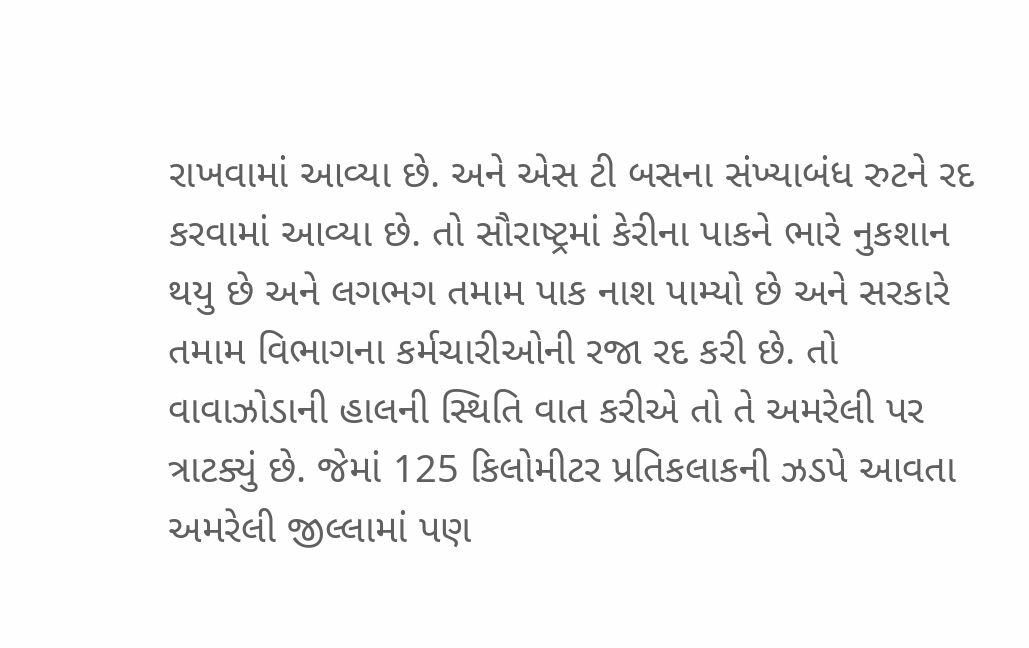રાખવામાં આવ્યા છે. અને એસ ટી બસના સંખ્યાબંધ રુટને રદ કરવામાં આવ્યા છે. તો સૌરાષ્ટ્રમાં કેરીના પાકને ભારે નુકશાન થયુ છે અને લગભગ તમામ પાક નાશ પામ્યો છે અને સરકારે તમામ વિભાગના કર્મચારીઓની રજા રદ કરી છે. તો વાવાઝોડાની હાલની સ્થિતિ વાત કરીએ તો તે અમરેલી પર ત્રાટક્યું છે. જેમાં 125 કિલોમીટર પ્રતિકલાકની ઝડપે આવતા અમરેલી જીલ્લામાં પણ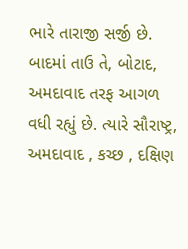ભારે તારાજી સર્જી છે. બાદમાં તાઉ તે, બોટાદ, અમદાવાદ તરફ આગળ વધી રહ્યું છે. ત્યારે સૌરાષ્ટ્ર, અમદાવાદ , કચ્છ , દક્ષિણ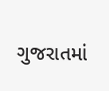ગુજરાતમાં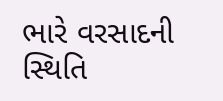ભારે વરસાદની સ્થિતિ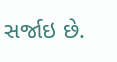સર્જાઇ છે.